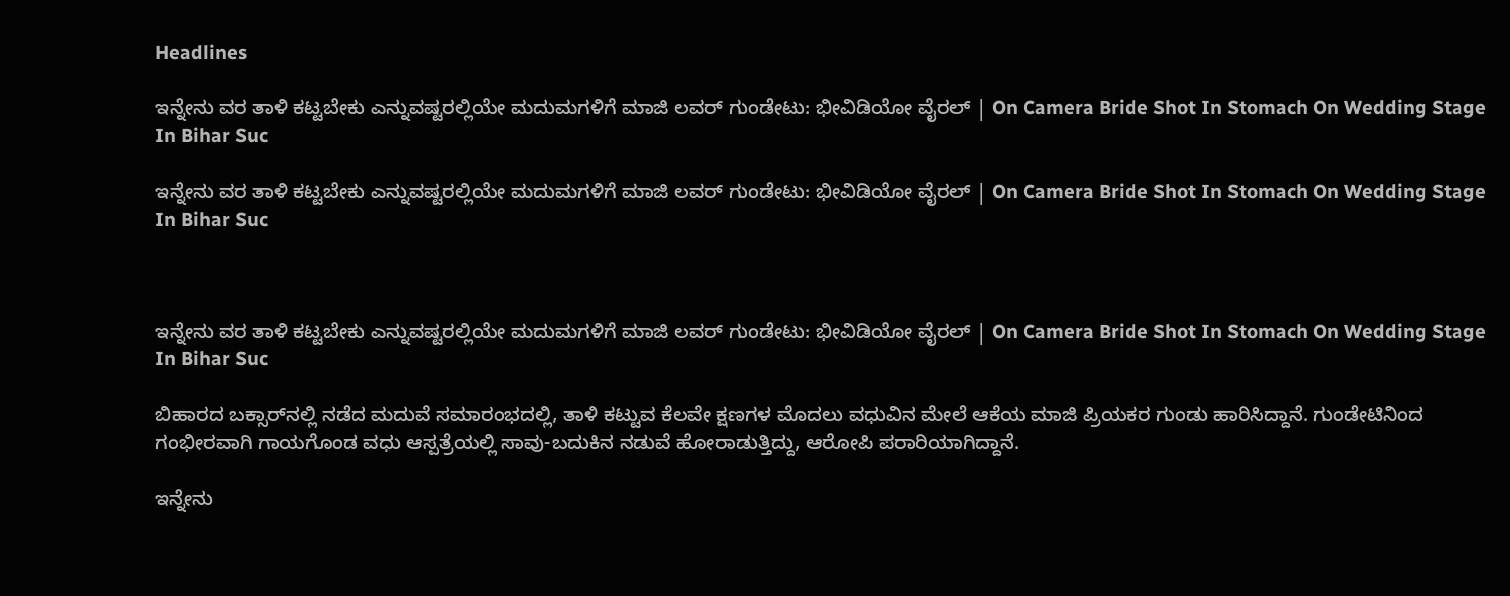Headlines

ಇನ್ನೇನು ವರ ತಾಳಿ ಕಟ್ಟಬೇಕು ಎನ್ನುವಷ್ಟರಲ್ಲಿಯೇ ಮದುಮಗಳಿಗೆ ಮಾಜಿ ಲವರ್ ಗುಂಡೇಟು: ಭೀವಿಡಿಯೋ ವೈರಲ್ | On Camera Bride Shot In Stomach On Wedding Stage In Bihar Suc

ಇನ್ನೇನು ವರ ತಾಳಿ ಕಟ್ಟಬೇಕು ಎನ್ನುವಷ್ಟರಲ್ಲಿಯೇ ಮದುಮಗಳಿಗೆ ಮಾಜಿ ಲವರ್ ಗುಂಡೇಟು: ಭೀವಿಡಿಯೋ ವೈರಲ್ | On Camera Bride Shot In Stomach On Wedding Stage In Bihar Suc



ಇನ್ನೇನು ವರ ತಾಳಿ ಕಟ್ಟಬೇಕು ಎನ್ನುವಷ್ಟರಲ್ಲಿಯೇ ಮದುಮಗಳಿಗೆ ಮಾಜಿ ಲವರ್ ಗುಂಡೇಟು: ಭೀವಿಡಿಯೋ ವೈರಲ್ | On Camera Bride Shot In Stomach On Wedding Stage In Bihar Suc

ಬಿಹಾರದ ಬಕ್ಸಾರ್‌ನಲ್ಲಿ ನಡೆದ ಮದುವೆ ಸಮಾರಂಭದಲ್ಲಿ, ತಾಳಿ ಕಟ್ಟುವ ಕೆಲವೇ ಕ್ಷಣಗಳ ಮೊದಲು ವಧುವಿನ ಮೇಲೆ ಆಕೆಯ ಮಾಜಿ ಪ್ರಿಯಕರ ಗುಂಡು ಹಾರಿಸಿದ್ದಾನೆ. ಗುಂಡೇಟಿನಿಂದ ಗಂಭೀರವಾಗಿ ಗಾಯಗೊಂಡ ವಧು ಆಸ್ಪತ್ರೆಯಲ್ಲಿ ಸಾವು-ಬದುಕಿನ ನಡುವೆ ಹೋರಾಡುತ್ತಿದ್ದು, ಆರೋಪಿ ಪರಾರಿಯಾಗಿದ್ದಾನೆ.

ಇನ್ನೇನು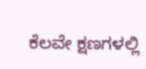ಕೆಲವೇ ಕ್ಷಣಗಳಲ್ಲಿ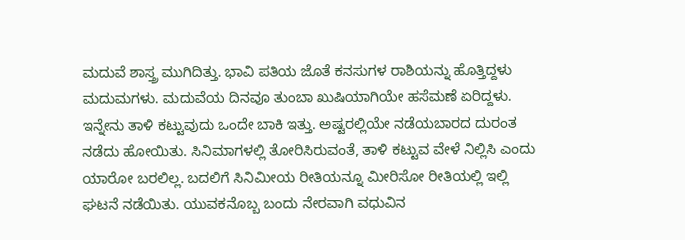ಮದುವೆ ಶಾಸ್ತ್ರ ಮುಗಿದಿತ್ತು. ಭಾವಿ ಪತಿಯ ಜೊತೆ ಕನಸುಗಳ ರಾಶಿಯನ್ನು ಹೊತ್ತಿದ್ದಳು ಮದುಮಗಳು. ಮದುವೆಯ ದಿನವೂ ತುಂಬಾ ಖುಷಿಯಾಗಿಯೇ ಹಸೆಮಣೆ ಏರಿದ್ದಳು. ಇನ್ನೇನು ತಾಳಿ ಕಟ್ಟುವುದು ಒಂದೇ ಬಾಕಿ ಇತ್ತು. ಅಷ್ಟರಲ್ಲಿಯೇ ನಡೆಯಬಾರದ ದುರಂತ ನಡೆದು ಹೋಯಿತು. ಸಿನಿಮಾಗಳಲ್ಲಿ ತೋರಿಸಿರುವಂತೆ, ತಾಳಿ ಕಟ್ಟುವ ವೇಳೆ ನಿಲ್ಲಿಸಿ ಎಂದು ಯಾರೋ ಬರಲಿಲ್ಲ. ಬದಲಿಗೆ ಸಿನಿಮೀಯ ರೀತಿಯನ್ನೂ ಮೀರಿಸೋ ರೀತಿಯಲ್ಲಿ ಇಲ್ಲಿ ಘಟನೆ ನಡೆಯಿತು. ಯುವಕನೊಬ್ಬ ಬಂದು ನೇರವಾಗಿ ವಧುವಿನ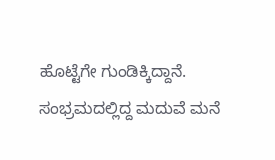ಹೊಟ್ಟೆಗೇ ಗುಂಡಿಕ್ಕಿದ್ದಾನೆ. ಸಂಭ್ರಮದಲ್ಲಿದ್ದ ಮದುವೆ ಮನೆ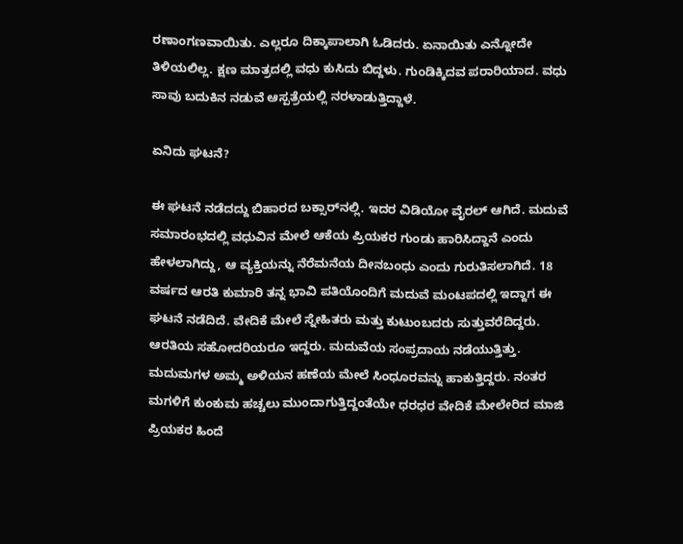ರಣಾಂಗಣವಾಯಿತು. ಎಲ್ಲರೂ ದಿಕ್ಕಾಪಾಲಾಗಿ ಓಡಿದರು. ಏನಾಯಿತು ಎನ್ನೋದೇ ತಿಳಿಯಲಿಲ್ಲ. ಕ್ಷಣ ಮಾತ್ರದಲ್ಲಿ ವಧು ಕುಸಿದು ಬಿದ್ದಳು. ಗುಂಡಿಕ್ಕಿದವ ಪರಾರಿಯಾದ. ವಧು ಸಾವು ಬದುಕಿನ ನಡುವೆ ಆಸ್ಪತ್ರೆಯಲ್ಲಿ ನರಳಾಡುತ್ತಿದ್ದಾಳೆ.

ಏನಿದು ಘಟನೆ?

ಈ ಘಟನೆ ನಡೆದದ್ದು ಬಿಹಾರದ ಬಕ್ಸಾರ್‌ನಲ್ಲಿ. ಇದರ ವಿಡಿಯೋ ವೈರಲ್ ಆಗಿದೆ. ಮದುವೆ ಸಮಾರಂಭದಲ್ಲಿ ವಧುವಿನ ಮೇಲೆ ಆಕೆಯ ಪ್ರಿಯಕರ ಗುಂಡು ಹಾರಿಸಿದ್ದಾನೆ ಎಂದು ಹೇಳಲಾಗಿದ್ದು, ಆ ವ್ಯಕ್ತಿಯನ್ನು ನೆರೆಮನೆಯ ದೀನಬಂಧು ಎಂದು ಗುರುತಿಸಲಾಗಿದೆ. 18 ವರ್ಷದ ಆರತಿ ಕುಮಾರಿ ತನ್ನ ಭಾವಿ ಪತಿಯೊಂದಿಗೆ ಮದುವೆ ಮಂಟಪದಲ್ಲಿ ಇದ್ದಾಗ ಈ ಘಟನೆ ನಡೆದಿದೆ. ವೇದಿಕೆ ಮೇಲೆ ಸ್ನೇಹಿತರು ಮತ್ತು ಕುಟುಂಬದರು ಸುತ್ತುವರೆದಿದ್ದರು. ಆರತಿಯ ಸಹೋದರಿಯರೂ ಇದ್ದರು. ಮದುವೆಯ ಸಂಪ್ರದಾಯ ನಡೆಯುತ್ತಿತ್ತು. ಮದುಮಗಳ ಅಮ್ಮ ಅಳಿಯನ ಹಣೆಯ ಮೇಲೆ ಸಿಂಧೂರವನ್ನು ಹಾಕುತ್ತಿದ್ದರು. ನಂತರ ಮಗಳಿಗೆ ಕುಂಕುಮ ಹಚ್ಚಲು ಮುಂದಾಗುತ್ತಿದ್ದಂತೆಯೇ ಧರಧರ ವೇದಿಕೆ ಮೇಲೇರಿದ ಮಾಜಿ ಪ್ರಿಯಕರ ಹಿಂದೆ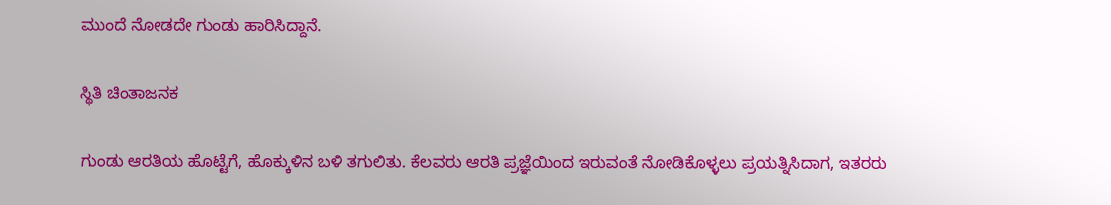ಮುಂದೆ ನೋಡದೇ ಗುಂಡು ಹಾರಿಸಿದ್ದಾನೆ.

ಸ್ಥಿತಿ ಚಿಂತಾಜನಕ

ಗುಂಡು ಆರತಿಯ ಹೊಟ್ಟೆಗೆ, ಹೊಕ್ಕುಳಿನ ಬಳಿ ತಗುಲಿತು. ಕೆಲವರು ಆರತಿ ಪ್ರಜ್ಞೆಯಿಂದ ಇರುವಂತೆ ನೋಡಿಕೊಳ್ಳಲು ಪ್ರಯತ್ನಿಸಿದಾಗ, ಇತರರು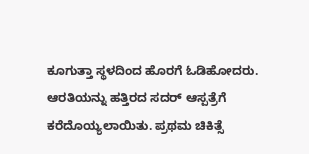ಕೂಗುತ್ತಾ ಸ್ಥಳದಿಂದ ಹೊರಗೆ ಓಡಿಹೋದರು. ಆರತಿಯನ್ನು ಹತ್ತಿರದ ಸದರ್ ಆಸ್ಪತ್ರೆಗೆ ಕರೆದೊಯ್ಯಲಾಯಿತು. ಪ್ರಥಮ ಚಿಕಿತ್ಸೆ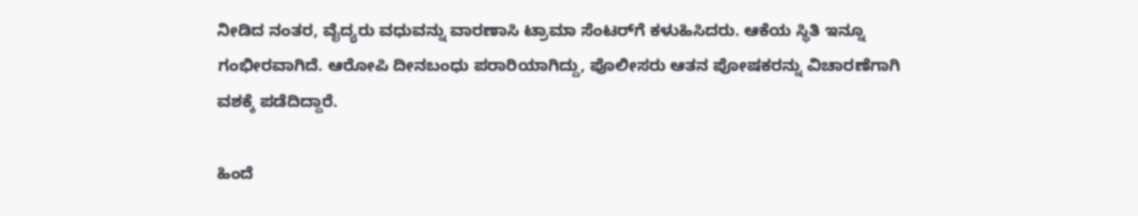ನೀಡಿದ ನಂತರ, ವೈದ್ಯರು ವಧುವನ್ನು ವಾರಣಾಸಿ ಟ್ರಾಮಾ ಸೆಂಟರ್‌ಗೆ ಕಳುಹಿಸಿದರು. ಆಕೆಯ ಸ್ಥಿತಿ ಇನ್ನೂ ಗಂಭೀರವಾಗಿದೆ. ಆರೋಪಿ ದೀನಬಂಧು ಪರಾರಿಯಾಗಿದ್ದು, ಪೊಲೀಸರು ಆತನ ಪೋಷಕರನ್ನು ವಿಚಾರಣೆಗಾಗಿ ವಶಕ್ಕೆ ಪಡೆದಿದ್ದಾರೆ.

ಹಿಂದೆ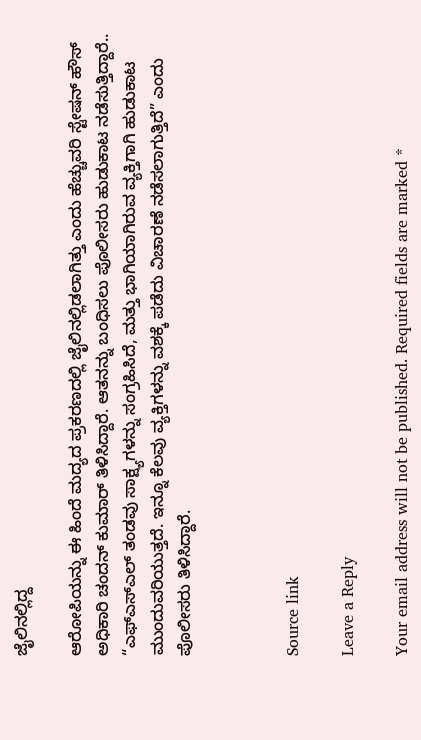ಜೈಲಿನಲ್ಲಿದ್ದ

ಆರೋಪಿಯನ್ನು ಈ ಹಿಂದೆ ಮದ್ಯದ ಪ್ರಕರಣದಲ್ಲಿ ಜೈಲಿನಲ್ಲಿಡಲಾಗಿತ್ತು ಎಂದು ಹೆಚ್ಚುವರಿ ಸ್ಟೇಷನ್ ಹೌಸ್ ಅಧಿಕಾರಿ ಚಂದನ್ ಕುಮಾರ್ ತಿಳಿಸಿದ್ದಾರೆ. ಆತನನ್ನು ಬಂಧಿಸಲು ಪೊಲೀಸರು ಹುಡುಕಾಟ ನಡೆಸುತ್ತಿದ್ದಾರೆ.. “ಎಫ್‌ಎಸ್‌ಎಲ್ ತಂಡವು ಸಾಕ್ಷ್ಯಗಳನ್ನು ಸಂಗ್ರಹಿಸಿದೆ, ಮತ್ತು ಭಾಗಿಯಾಗಿರುವ ವ್ಯಕ್ತಿಗಾಗಿ ಹುಡುಕಾಟ ಮುಂದುವರಿಯುತ್ತದೆ. ಇನ್ನೂ ಕೆಲವು ವ್ಯಕ್ತಿಗಳನ್ನು ವಶಕ್ಕೆ ಪಡೆದು ವಿಚಾರಣೆ ನಡೆಸಲಾಗುತ್ತಿದೆ” ಎಂದು ಪೊಲೀಸರು ತಿಳಿಸಿದ್ದಾರೆ.



Source link

Leave a Reply

Your email address will not be published. Required fields are marked *